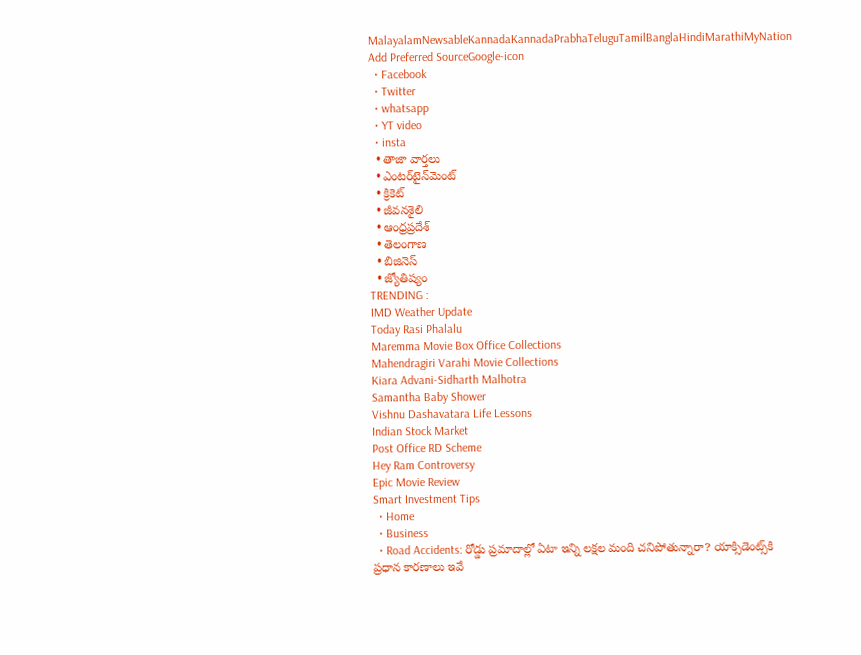MalayalamNewsableKannadaKannadaPrabhaTeluguTamilBanglaHindiMarathiMyNation
Add Preferred SourceGoogle-icon
  • Facebook
  • Twitter
  • whatsapp
  • YT video
  • insta
  • తాజా వార్తలు
  • ఎంటర్‌టైన్‌మెంట్
  • క్రికెట్
  • జీవనశైలి
  • ఆంధ్రప్రదేశ్
  • తెలంగాణ
  • బిజినెస్
  • జ్యోతిష్యం
TRENDING :
IMD Weather Update
Today Rasi Phalalu
Maremma Movie Box Office Collections
Mahendragiri Varahi Movie Collections
Kiara Advani-Sidharth Malhotra
Samantha Baby Shower
Vishnu Dashavatara Life Lessons
Indian Stock Market
Post Office RD Scheme
Hey Ram Controversy
Epic Movie Review
Smart Investment Tips
  • Home
  • Business
  • Road Accidents: రోడ్డు ప్రమాదాల్లో ఏటా ఇన్ని లక్షల మంది చనిపోతున్నారా? యాక్సిడెంట్స్‌కి ప్రధాన కారణాలు ఇవే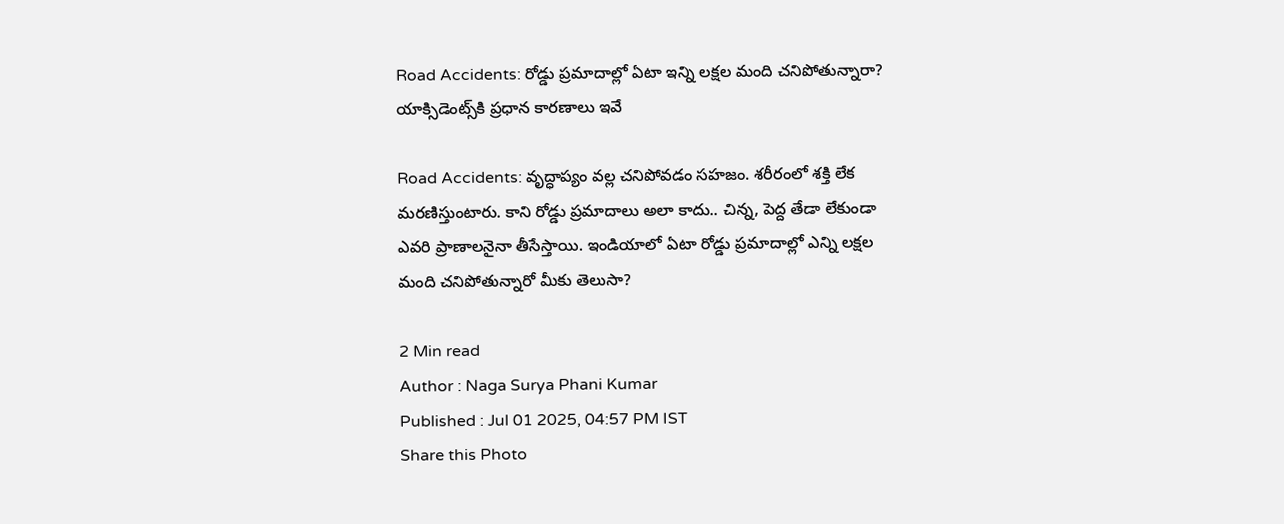Road Accidents: రోడ్డు ప్రమాదాల్లో ఏటా ఇన్ని లక్షల మంది చనిపోతున్నారా? యాక్సిడెంట్స్‌కి ప్రధాన కారణాలు ఇవే

Road Accidents: వృద్ధాప్యం వల్ల చనిపోవడం సహజం. శరీరంలో శక్తి లేక మరణిస్తుంటారు. కాని రోడ్డు ప్రమాదాలు అలా కాదు.. చిన్న, పెద్ద తేడా లేకుండా ఎవరి ప్రాణాలనైనా తీసేస్తాయి. ఇండియాలో ఏటా రోడ్డు ప్రమాదాల్లో ఎన్ని లక్షల మంది చనిపోతున్నారో మీకు తెలుసా?

2 Min read
Author : Naga Surya Phani Kumar
Published : Jul 01 2025, 04:57 PM IST
Share this Photo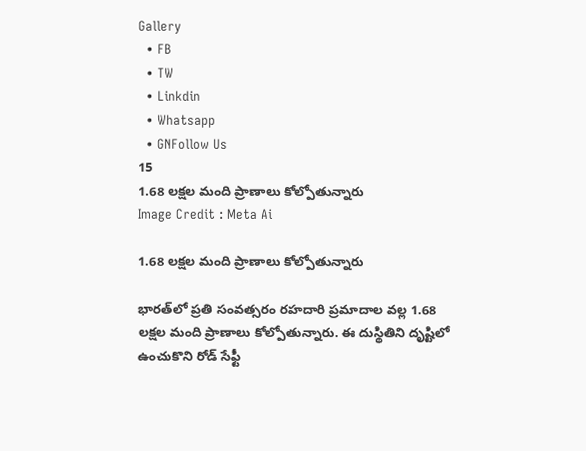Gallery
  • FB
  • TW
  • Linkdin
  • Whatsapp
  • GNFollow Us
15
1.68 లక్షల మంది ప్రాణాలు కోల్పోతున్నారు
Image Credit : Meta Ai

1.68 లక్షల మంది ప్రాణాలు కోల్పోతున్నారు

భారత్‌లో ప్రతి సంవత్సరం రహదారి ప్రమాదాల వల్ల 1.68 లక్షల మంది ప్రాణాలు కోల్పోతున్నారు. ఈ దుస్థితిని దృష్టిలో ఉంచుకొని రోడ్ సేఫ్టీ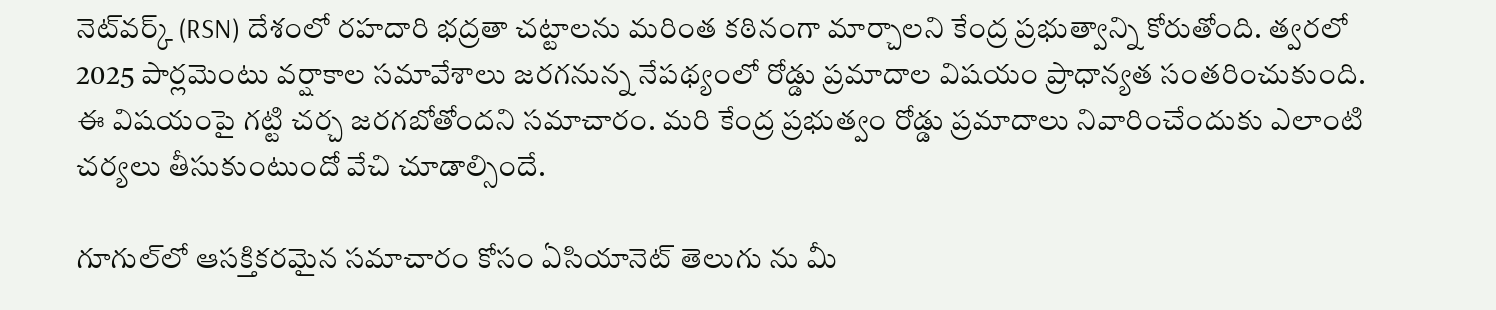నెట్‌వర్క్ (RSN) దేశంలో రహదారి భద్రతా చట్టాలను మరింత కఠినంగా మార్చాలని కేంద్ర ప్రభుత్వాన్ని కోరుతోంది. త్వరలో 2025 పార్లమెంటు వర్షాకాల సమావేశాలు జరగనున్న నేపథ్యంలో రోడ్డు ప్రమాదాల విషయం ప్రాధాన్యత సంతరించుకుంది. ఈ విషయంపై గట్టి చర్చ జరగబోతోందని సమాచారం. మరి కేంద్ర ప్రభుత్వం రోడ్డు ప్రమాదాలు నివారించేందుకు ఎలాంటి చర్యలు తీసుకుంటుందో వేచి చూడాల్సిందే.

గూగుల్‌లో ఆసక్తికరమైన సమాచారం కోసం ఏసియానెట్ తెలుగు ను మీ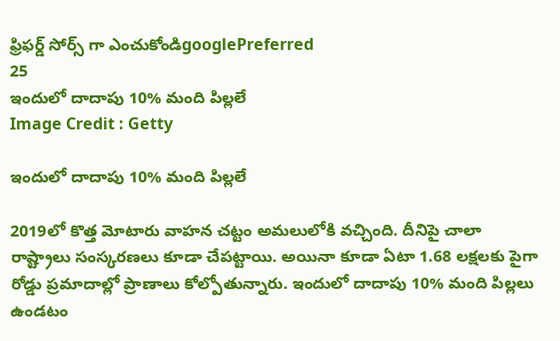ఫ్రిఫర్డ్ సోర్స్ గా ఎంచుకోండిgooglePreferred
25
ఇందులో దాదాపు 10% మంది పిల్లలే
Image Credit : Getty

ఇందులో దాదాపు 10% మంది పిల్లలే

2019లో కొత్త మోటారు వాహన చట్టం అమలులోకి వచ్చింది. దీనిపై చాలా రాష్ట్రాలు సంస్కరణలు కూడా చేపట్టాయి. అయినా కూడా ఏటా 1.68 లక్షలకు పైగా రోడ్డు ప్రమాదాల్లో ప్రాణాలు కోల్పోతున్నారు. ఇందులో దాదాపు 10% మంది పిల్లలు ఉండటం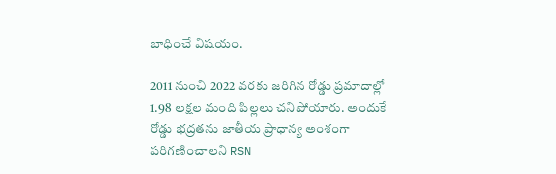బాధించే విషయం.

2011 నుంచి 2022 వరకు జరిగిన రోడ్డు ప్రమాదాల్లో 1.98 లక్షల మంది పిల్లలు చనిపోయారు. అందుకే రోడ్డు భద్రతను జాతీయ ప్రాధాన్య అంశంగా పరిగణించాలని RSN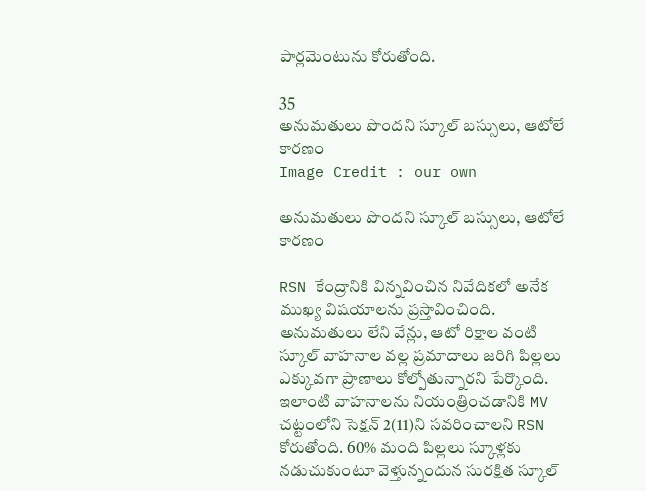పార్లమెంటును కోరుతోంది.

35
అనుమతులు పొందని స్కూల్ బస్సులు, ఆటోలే కారణం
Image Credit : our own

అనుమతులు పొందని స్కూల్ బస్సులు, ఆటోలే కారణం

RSN కేంద్రానికి విన్నవించిన నివేదికలో అనేక ముఖ్య విషయాలను ప్రస్తావించింది. అనుమతులు లేని వేన్లు, ఆటో రిక్షాల వంటి స్కూల్ వాహనాల వల్ల ప్రమాదాలు జరిగి పిల్లలు ఎక్కువగా ప్రాణాలు కోల్పోతున్నారని పేర్కొంది. ఇలాంటి వాహనాలను నియంత్రించడానికి MV చట్టంలోని సెక్షన్ 2(11)ని సవరించాలని RSN కోరుతోంది. 60% మంది పిల్లలు స్కూళ్లకు నడుచుకుంటూ వెళ్తున్నందున సురక్షిత స్కూల్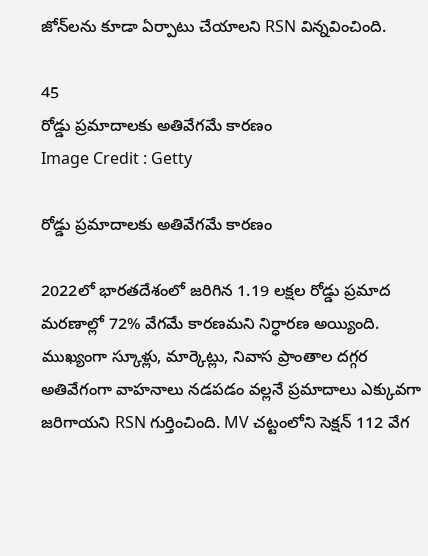జోన్‌లను కూడా ఏర్పాటు చేయాలని RSN విన్నవించింది.

45
రోడ్డు ప్రమాదాలకు అతివేగమే కారణం
Image Credit : Getty

రోడ్డు ప్రమాదాలకు అతివేగమే కారణం

2022లో భారతదేశంలో జరిగిన 1.19 లక్షల రోడ్డు ప్రమాద మరణాల్లో 72% వేగమే కారణమని నిర్ధారణ అయ్యింది. ముఖ్యంగా స్కూళ్లు, మార్కెట్లు, నివాస ప్రాంతాల దగ్గర అతివేగంగా వాహనాలు నడపడం వల్లనే ప్రమాదాలు ఎక్కువగా జరిగాయని RSN గుర్తించింది. MV చట్టంలోని సెక్షన్ 112 వేగ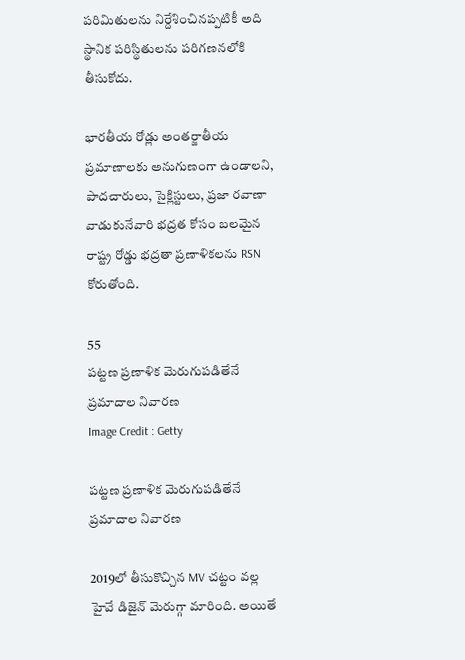పరిమితులను నిర్దేశించినప్పటికీ అది స్థానిక పరిస్థితులను పరిగణనలోకి తీసుకోదు.

భారతీయ రోడ్లు అంతర్జాతీయ ప్రమాణాలకు అనుగుణంగా ఉండాలని, పాదచారులు, సైక్లిస్టులు, ప్రజా రవాణా వాడుకునేవారి భద్రత కోసం బలమైన రాష్ట్ర రోడ్డు భద్రతా ప్రణాళికలను RSN కోరుతోంది.

55
పట్టణ ప్రణాళిక మెరుగుపడితేనే ప్రమాదాల నివారణ
Image Credit : Getty

పట్టణ ప్రణాళిక మెరుగుపడితేనే ప్రమాదాల నివారణ

2019లో తీసుకొచ్చిన MV చట్టం వల్ల హైవే డిజైన్‌ మెరుగ్గా మారింది. అయితే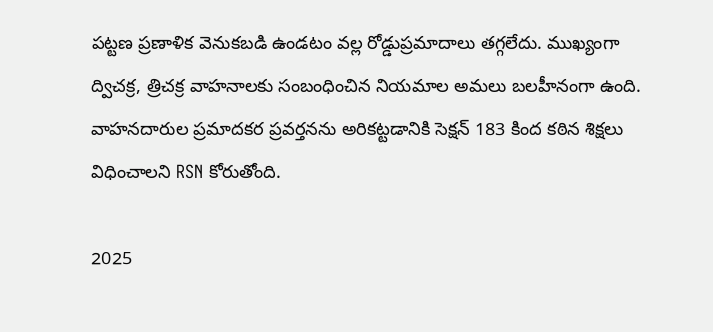పట్టణ ప్రణాళిక వెనుకబడి ఉండటం వల్ల రోడ్డుప్రమాదాలు తగ్గలేదు. ముఖ్యంగా ద్విచక్ర, త్రిచక్ర వాహనాలకు సంబంధించిన నియమాల అమలు బలహీనంగా ఉంది. వాహనదారుల ప్రమాదకర ప్రవర్తనను అరికట్టడానికి సెక్షన్ 183 కింద కఠిన శిక్షలు విధించాలని RSN కోరుతోంది.

2025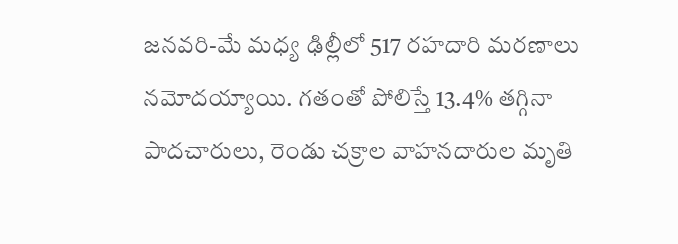జనవరి-మే మధ్య ఢిల్లీలో 517 రహదారి మరణాలు నమోదయ్యాయి. గతంతో పోలిస్తే 13.4% తగ్గినా పాదచారులు, రెండు చక్రాల వాహనదారుల మృతి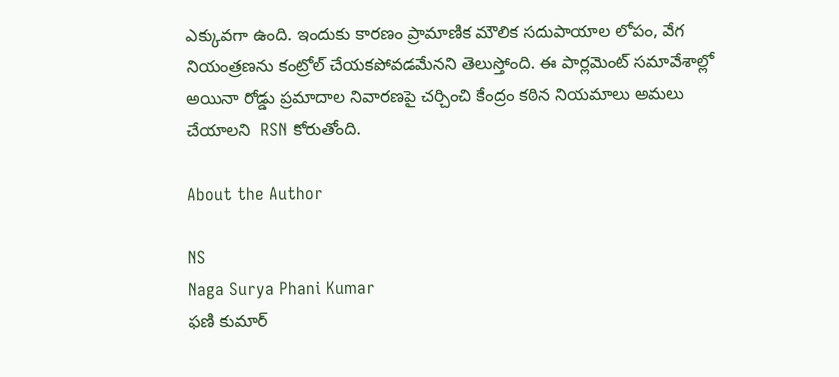ఎక్కువగా ఉంది. ఇందుకు కారణం ప్రామాణిక మౌలిక సదుపాయాల లోపం, వేగ నియంత్రణను కంట్రోల్ చేయకపోవడమేనని తెలుస్తోంది. ఈ పార్లమెంట్ సమావేశాల్లో అయినా రోడ్డు ప్రమాదాల నివారణపై చర్చించి కేంద్రం కఠిన నియమాలు అమలు చేయాలని  RSN కోరుతోంది.

About the Author

NS
Naga Surya Phani Kumar
ఫణి కుమార్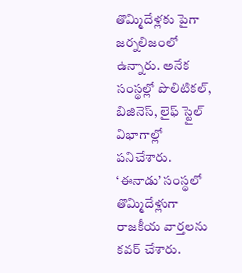తొమ్మిదేళ్లకు పైగా జర్నలిజంలో ఉన్నారు. అనేక సంస్థల్లో పొలిటికల్, బిజినెస్, లైఫ్ స్టైల్ విభాగాల్లో పనిచేశారు. ‘ఈనాడు’ సంస్థలో తొమ్మిదేళ్లుగా రాజకీయ వార్తలను కవర్ చేశారు.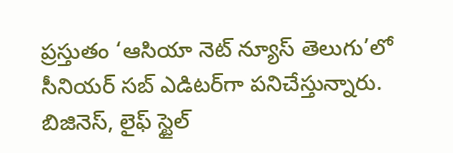ప్రస్తుతం ‘ఆసియా నెట్ న్యూస్ తెలుగు’లో సీనియర్ సబ్ ఎడిటర్‌గా పనిచేస్తున్నారు. బిజినెస్, లైఫ్ స్టైల్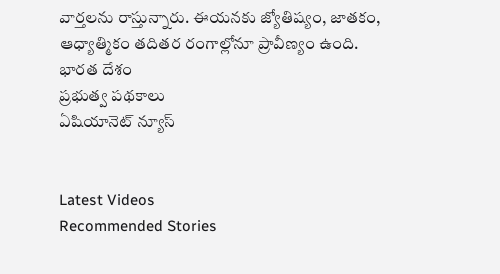వార్తలను రాస్తున్నారు. ఈయనకు జ్యోతిష్యం, జాతకం, ఆధ్యాత్మికం తదితర రంగాల్లోనూ ప్రావీణ్యం ఉంది.
భారత దేశం
ప్రభుత్వ పథకాలు
ఏషియానెట్ న్యూస్


Latest Videos
Recommended Stories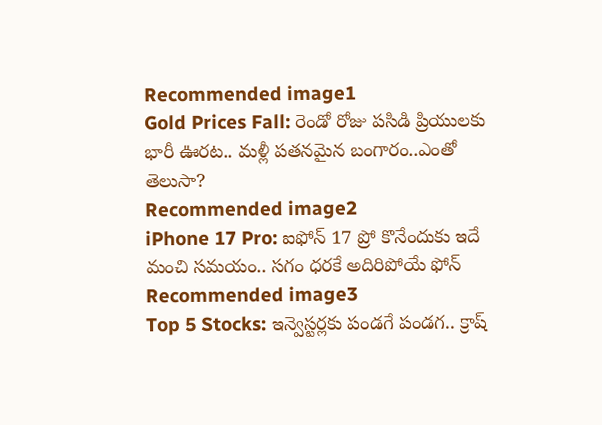Recommended image1
Gold Prices Fall: రెండో రోజు పసిడి ప్రియులకు భారీ ఊరట.. మళ్లీ పతనమైన బంగారం..ఎంతో తెలుసా?
Recommended image2
iPhone 17 Pro: ఐఫోన్ 17 ప్రో కొనేందుకు ఇదే మంచి సమయం.. సగం ధరకే అదిరిపోయే ఫోన్
Recommended image3
Top 5 Stocks: ఇన్వెస్టర్లకు పండగే పండగ.. క్రాష్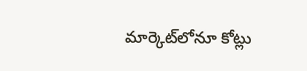మార్కెట్‌లోనూ కోట్లు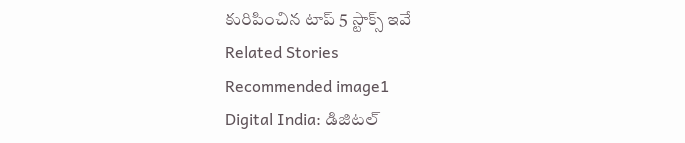కురిపించిన టాప్ 5 స్టాక్స్ ఇవే
Related Stories
Recommended image1
Digital India: డిజిట‌ల్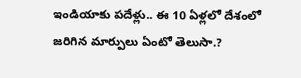ఇండియాకు ప‌దేళ్లు.. ఈ 10 ఏళ్లలో దేశంలో జ‌రిగిన మార్పులు ఏంటో తెలుసా.?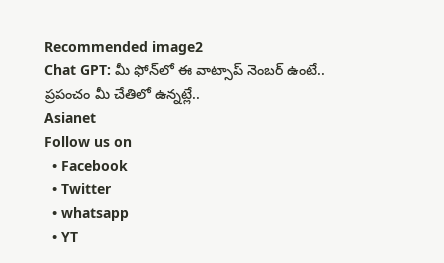Recommended image2
Chat GPT: మీ ఫోన్‌లో ఈ వాట్సాప్‌ నెంబర్ ఉంటే.. ప్రపంచం మీ చేతిలో ఉన్నట్లే..
Asianet
Follow us on
  • Facebook
  • Twitter
  • whatsapp
  • YT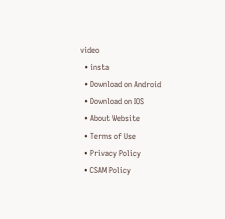video
  • insta
  • Download on Android
  • Download on IOS
  • About Website
  • Terms of Use
  • Privacy Policy
  • CSAM Policy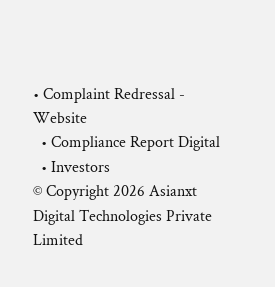• Complaint Redressal - Website
  • Compliance Report Digital
  • Investors
© Copyright 2026 Asianxt Digital Technologies Private Limited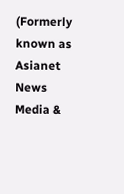(Formerly known as Asianet News Media &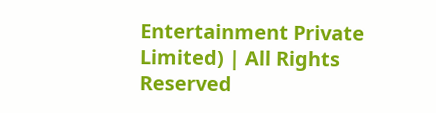Entertainment Private Limited) | All Rights Reserved